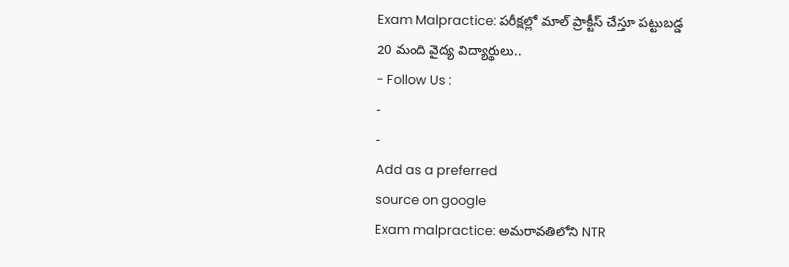Exam Malpractice: పరీక్షల్లో మాల్ ప్రాక్టీస్ చేస్తూ పట్టుబడ్డ 20 మంది వైద్య విద్యార్థులు..
- Follow Us :
-
-
Add as a preferred
source on google
Exam malpractice: అమరావతిలోని NTR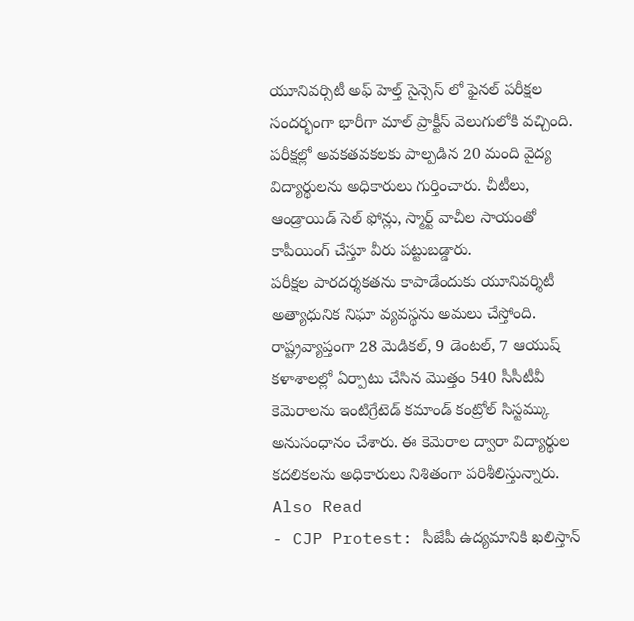యూనివర్సిటీ అఫ్ హెల్త్ సైన్సెస్ లో ఫైనల్ పరీక్షల సందర్భంగా భారీగా మాల్ ప్రాక్టీస్ వెలుగులోకి వచ్చింది. పరీక్షల్లో అవకతవకలకు పాల్పడిన 20 మంది వైద్య విద్యార్థులను అధికారులు గుర్తించారు. చీటీలు, ఆండ్రాయిడ్ సెల్ ఫోన్లు, స్మార్ట్ వాచీల సాయంతో కాపీయింగ్ చేస్తూ వీరు పట్టుబడ్డారు.
పరీక్షల పారదర్శకతను కాపాడేందుకు యూనివర్శిటీ అత్యాధునిక నిఘా వ్యవస్థను అమలు చేస్తోంది. రాష్ట్రవ్యాప్తంగా 28 మెడికల్, 9 డెంటల్, 7 ఆయుష్ కళాశాలల్లో ఏర్పాటు చేసిన మొత్తం 540 సీసీటీవీ కెమెరాలను ఇంటిగ్రేటెడ్ కమాండ్ కంట్రోల్ సిస్టమ్కు అనుసంధానం చేశారు. ఈ కెమెరాల ద్వారా విద్యార్థుల కదలికలను అధికారులు నిశితంగా పరిశీలిస్తున్నారు.
Also Read
- CJP Protest: సీజేపీ ఉద్యమానికి ఖలిస్తాన్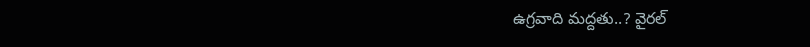ఉగ్రవాది మద్దతు..? వైరల్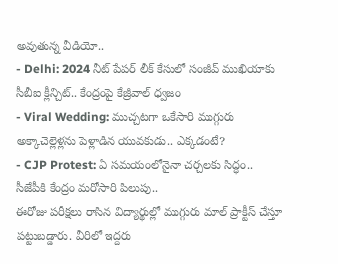అవుతున్న వీడియో..
- Delhi: 2024 నీట్ పేపర్ లీక్ కేసులో సంజీవ్ ముఖియాకు సీబీఐ క్లీన్చిట్.. కేంద్రంపై కేజ్రీవాల్ ధ్వజం
- Viral Wedding: ముచ్చటగా ఒకేసారి ముగ్గురు అక్కాచెల్లెళ్లను పెళ్లాడిన యువకుడు.. ఎక్కడంటే?
- CJP Protest: ఏ సమయంలోనైనా చర్చలకు సిద్ధం.. సీజేపీకి కేంద్రం మరోసారి పిలుపు..
ఈరోజు పరీక్షలు రాసిన విద్యార్థుల్లో ముగ్గురు మాల్ ప్రాక్టీస్ చేస్తూ పట్టుబడ్డారు. వీరిలో ఇద్దరు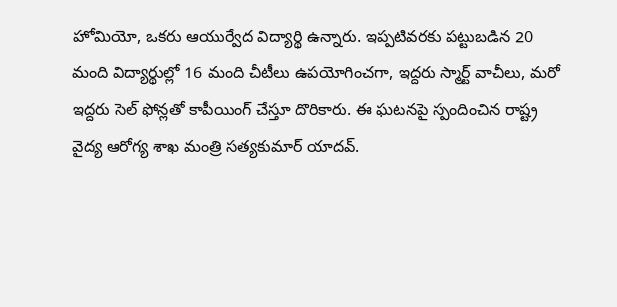హోమియో, ఒకరు ఆయుర్వేద విద్యార్థి ఉన్నారు. ఇప్పటివరకు పట్టుబడిన 20 మంది విద్యార్థుల్లో 16 మంది చీటీలు ఉపయోగించగా, ఇద్దరు స్మార్ట్ వాచీలు, మరో ఇద్దరు సెల్ ఫోన్లతో కాపీయింగ్ చేస్తూ దొరికారు. ఈ ఘటనపై స్పందించిన రాష్ట్ర వైద్య ఆరోగ్య శాఖ మంత్రి సత్యకుమార్ యాదవ్.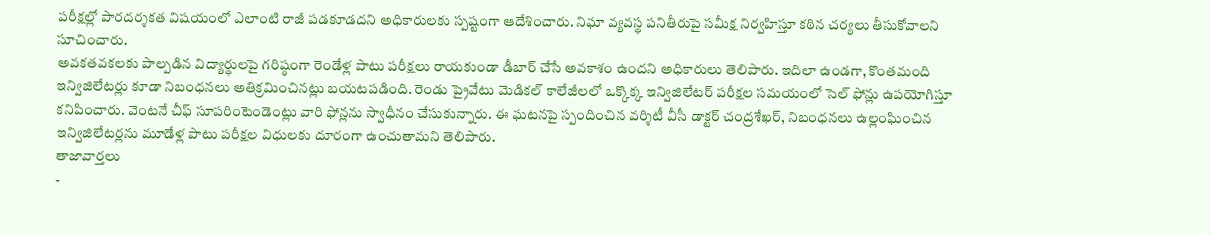పరీక్షల్లో పారదర్శకత విషయంలో ఎలాంటి రాజీ పడకూడదని అధికారులకు స్పష్టంగా ఆదేశించారు. నిఘా వ్యవస్థ పనితీరుపై సమీక్ష నిర్వహిస్తూ కఠిన చర్యలు తీసుకోవాలని సూచించారు.
అవకతవకలకు పాల్పడిన విద్యార్థులపై గరిష్ఠంగా రెండేళ్ల పాటు పరీక్షలు రాయకుండా డీబార్ చేసే అవకాశం ఉందని అధికారులు తెలిపారు. ఇదిలా ఉండగా, కొంతమంది ఇన్విజిలేటర్లు కూడా నిబంధనలు అతిక్రమించినట్లు బయటపడింది. రెండు ప్రైవేటు మెడికల్ కాలేజీలలో ఒక్కొక్క ఇన్విజిలేటర్ పరీక్షల సమయంలో సెల్ ఫోన్లు ఉపయోగిస్తూ కనిపించారు. వెంటనే చీఫ్ సూపరింటెండెంట్లు వారి ఫోన్లను స్వాధీనం చేసుకున్నారు. ఈ ఘటనపై స్పందించిన వర్శిటీ వీసీ డాక్టర్ చంద్రశేఖర్, నిబంధనలు ఉల్లంఘించిన ఇన్విజిలేటర్లను మూడేళ్ల పాటు పరీక్షల విధులకు దూరంగా ఉంచుతామని తెలిపారు.
తాజావార్తలు
-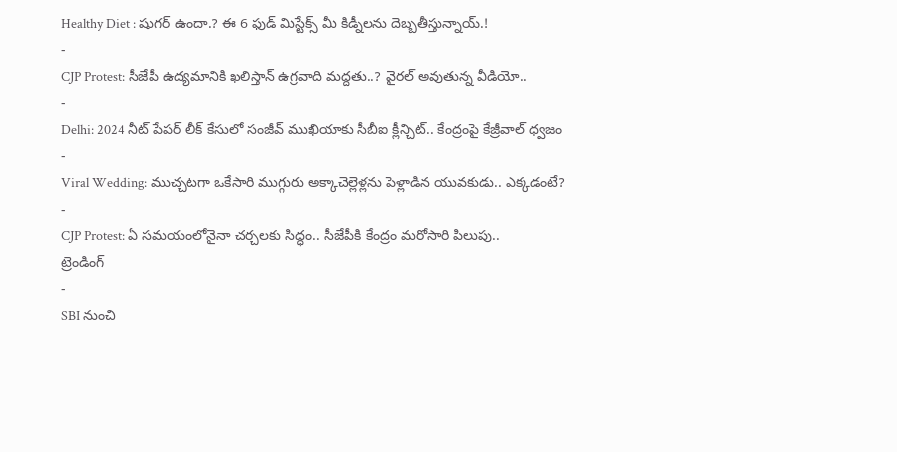Healthy Diet : షుగర్ ఉందా.? ఈ 6 ఫుడ్ మిస్టేక్స్ మీ కిడ్నీలను దెబ్బతీస్తున్నాయ్.!
-
CJP Protest: సీజేపీ ఉద్యమానికి ఖలిస్తాన్ ఉగ్రవాది మద్దతు..? వైరల్ అవుతున్న వీడియో..
-
Delhi: 2024 నీట్ పేపర్ లీక్ కేసులో సంజీవ్ ముఖియాకు సీబీఐ క్లీన్చిట్.. కేంద్రంపై కేజ్రీవాల్ ధ్వజం
-
Viral Wedding: ముచ్చటగా ఒకేసారి ముగ్గురు అక్కాచెల్లెళ్లను పెళ్లాడిన యువకుడు.. ఎక్కడంటే?
-
CJP Protest: ఏ సమయంలోనైనా చర్చలకు సిద్ధం.. సీజేపీకి కేంద్రం మరోసారి పిలుపు..
ట్రెండింగ్
-
SBI నుంచి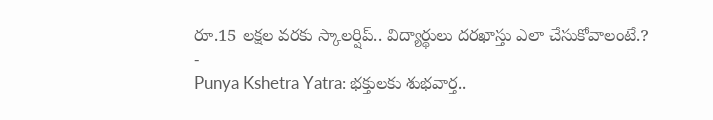రూ.15 లక్షల వరకు స్కాలర్షిప్.. విద్యార్థులు దరఖాస్తు ఎలా చేసుకోవాలంటే.?
-
Punya Kshetra Yatra: భక్తులకు శుభవార్త..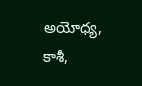అయోధ్య, కాశీ,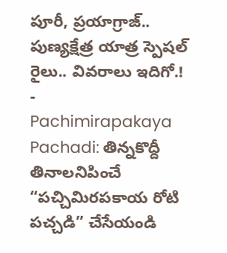పూరీ, ప్రయాగ్రాజ్.. పుణ్యక్షేత్ర యాత్ర స్పెషల్ రైలు.. వివరాలు ఇదిగో.!
-
Pachimirapakaya Pachadi: తిన్నకొద్దీ తినాలనిపించే “పచ్చిమిరపకాయ రోటి పచ్చడి” చేసేయండి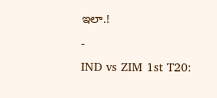ఇలా.!
-
IND vs ZIM 1st T20: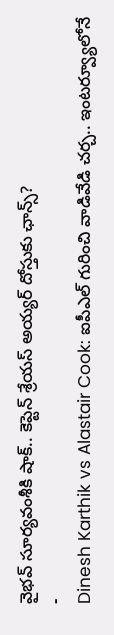వైభవ్ సూర్యవంశీకి షాక్.. కెప్టెన్ శ్రేయస్ అయ్యర్ దోస్తుకు ఛాన్స్?
-
Dinesh Karthik vs Alastair Cook: ఐపీఎల్ గురించి వాడివేడి చర్చ.. ఇంటర్వ్యూలోనే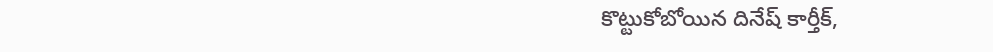కొట్టుకోబోయిన దినేష్ కార్తీక్,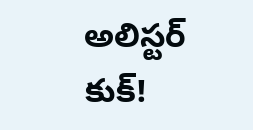అలిస్టర్ కుక్!